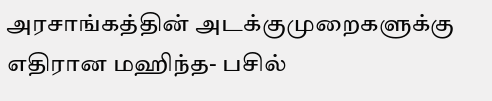அரசாங்கத்தின் அடக்குமுறைகளுக்கு எதிரான மஹிந்த- பசில்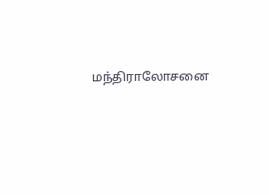மந்திராலோசனை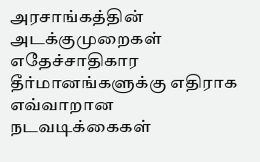அரசாங்கத்தின் அடக்குமுறைகள் எதேச்சாதிகார தீர்மானங்களுக்கு எதிராக எவ்வாறான நடவடிக்கைகள்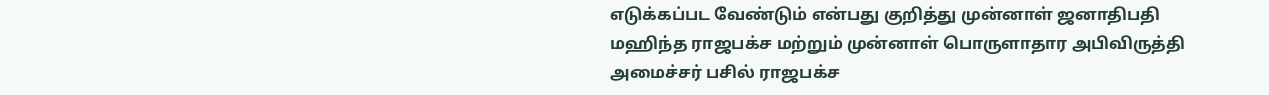எடுக்கப்பட வேண்டும் என்பது குறித்து முன்னாள் ஜனாதிபதி மஹிந்த ராஜபக்ச மற்றும் முன்னாள் பொருளாதார அபிவிருத்தி அமைச்சர் பசில் ராஜபக்ச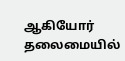ஆகியோர் தலைமையில்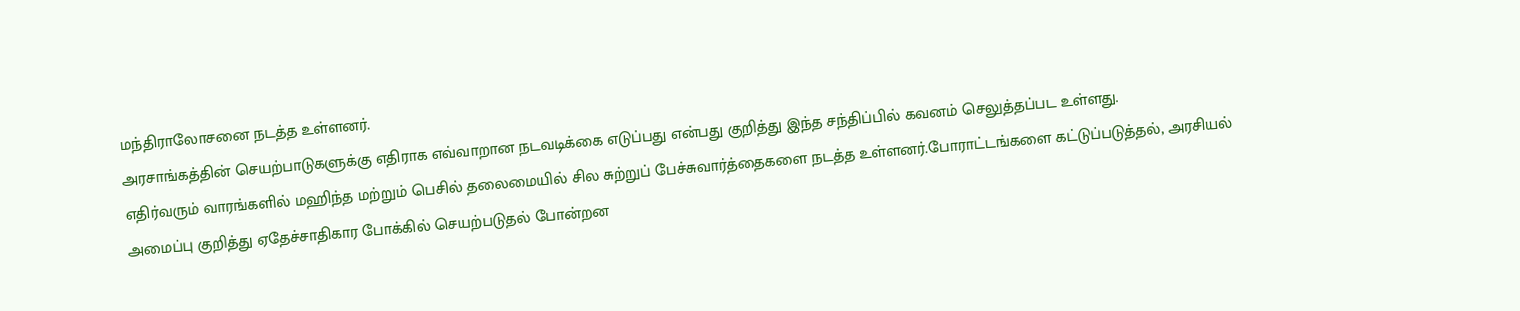மந்திராலோசனை நடத்த உள்ளனர்.
அரசாங்கத்தின் செயற்பாடுகளுக்கு எதிராக எவ்வாறான நடவடிக்கை எடுப்பது என்பது குறித்து இந்த சந்திப்பில் கவனம் செலுத்தப்பட உள்ளது.
எதிர்வரும் வாரங்களில் மஹிந்த மற்றும் பெசில் தலைமையில் சில சுற்றுப் பேச்சுவார்த்தைகளை நடத்த உள்ளனர்.போராட்டங்களை கட்டுப்படுத்தல், அரசியல் அமைப்பு குறித்து ஏதேச்சாதிகார போக்கில் செயற்படுதல் போன்றன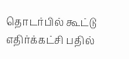தொடர்பில் கூட்டு எதிர்க்கட்சி பதில்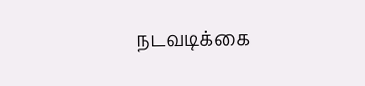நடவடிக்கை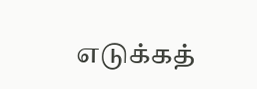எடுக்கத்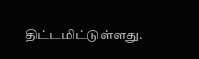திட்டமிட்டுள்ளது.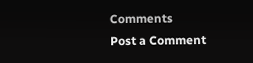Comments
Post a Comment